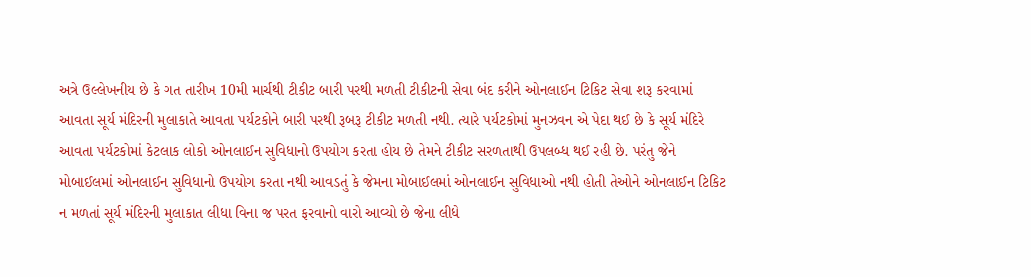અત્રે ઉલ્લેખનીય છે કે ગત તારીખ 10મી માર્ચથી ટીકીટ બારી પરથી મળતી ટીકીટની સેવા બંદ કરીને ઓનલાઈન ટિકિટ સેવા શરૂ કરવામાં આવતા સૂર્ય મંદિરની મુલાકાતે આવતા પર્યટકોને બારી પરથી રૂબરૂ ટીકીટ મળતી નથી. ત્યારે પર્યટકોમાં મુનઝવન એ પેદા થઈ છે કે સૂર્ય મંદિરે આવતા પર્યટકોમાં કેટલાક લોકો ઓનલાઈન સુવિધાનો ઉપયોગ કરતા હોય છે તેમને ટીકીટ સરળતાથી ઉપલબ્ધ થઈ રહી છે. પરંતુ જેને મોબાઈલમાં ઓનલાઈન સુવિધાનો ઉપયોગ કરતા નથી આવડતું કે જેમના મોબાઈલમાં ઓનલાઈન સુવિધાઓ નથી હોતી તેઓને ઓનલાઈન ટિકિટ ન મળતાં સૂર્ય મંદિરની મુલાકાત લીધા વિના જ પરત ફરવાનો વારો આવ્યો છે જેના લીધે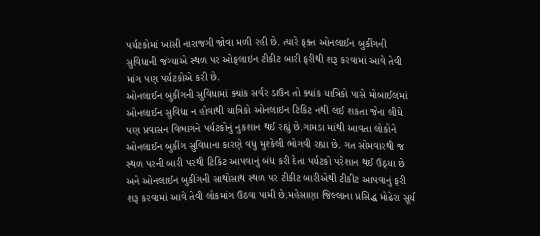પર્યટકોમાં ખાંસી નારાજગી જોવા મળી રહી છે. ત્યારે ફક્ત ઓનલાઈન બુકીંગની સુવિધાની જગ્યાએ સ્થળ પર ઓફલાઇન ટીકીટ બારી ફરીથી શરૂ કરવામાં આવે તેવી માંગ પણ પર્યટકોએ કરી છે.
ઓનલાઈન બુકીંગની સુવિધામાં ક્યાંક સર્વર ડાઉન તો ક્યાંક યાત્રિકો પાસે મોબાઈલમાં ઓનલાઈન સુવિધા ન હોવાથી યાત્રિકો ઓનલાઇન ટિકિટ નથી લઈ શકતા જેના લીધે પણ પ્રવાસન વિભાગને પર્યટકોનું નુકશાન થઈ રહ્યું છે.ગામડા માંથી આવતા લોકોને ઓનલાઈન બુકીંગ સુવિધાના કારણે વધુ મુશ્કેલી ભોગવી રહ્યા છે. ગત સોમવારથી જ સ્થળ પરની બારી પરથી ટિકિટ આપવાનું બંધ કરી દેતા પર્યટકો પરેશાન થઈ ઉઠ્યા છે અને ઓનલાઈન બુકીંગની સાથોસાથ સ્થળ પર ટીકીટ બારીએથી ટીકીટ આપવાનું ફરી શરૂ કરવામાં આવે તેવી લોકમાંગ ઉઠવા પામી છે.મહેસાણા જિલ્લાના પ્રસિદ્ધ મોઢેરા સૂર્ય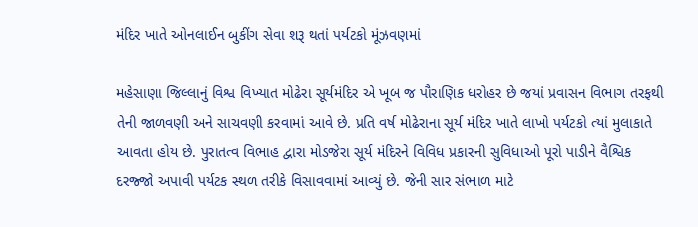મંદિર ખાતે ઓનલાઈન બુકીંગ સેવા શરૂ થતાં પર્યટકો મૂંઝવણમાં

મહેસાણા જિલ્લાનું વિશ્વ વિખ્યાત મોઢેરા સૂર્યમંદિર એ ખૂબ જ પૌરાણિક ધરોહર છે જયાં પ્રવાસન વિભાગ તરફથી તેની જાળવણી અને સાચવણી કરવામાં આવે છે. પ્રતિ વર્ષ મોઢેરાના સૂર્ય મંદિર ખાતે લાખો પર્યટકો ત્યાં મુલાકાતે આવતા હોય છે. પુરાતત્વ વિભાહ દ્વારા મોડજેરા સૂર્ય મંદિરને વિવિધ પ્રકારની સુવિધાઓ પૂરો પાડીને વૈશ્વિક દરજ્જો અપાવી પર્યટક સ્થળ તરીકે વિસાવવામાં આવ્યું છે. જેની સાર સંભાળ માટે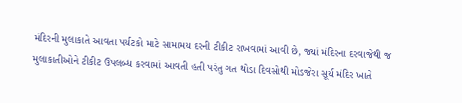મંદિરની મુલાકાતે આવતા પર્યટકો માટે સામામય દરની ટીકીટ રાખવામાં આવી છે, જ્યાં મંદિરના દરવાજેથી જ મુલાકાતીઓને ટીકીટ ઉપલબ્ધ કરવામાં આવતી હતી પરંતુ ગત થોડા દિવસોથી મોડજેરા સૂર્ય મંદિર ખાતે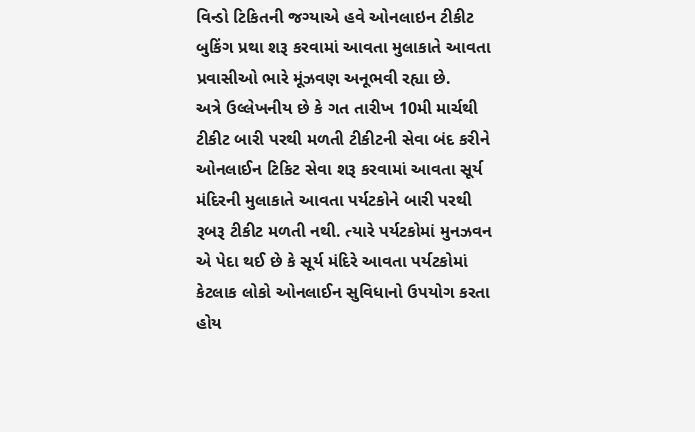વિન્ડો ટિકિતની જગ્યાએ હવે ઓનલાઇન ટીકીટ બુકિંગ પ્રથા શરૂ કરવામાં આવતા મુલાકાતે આવતા પ્રવાસીઓ ભારે મૂંઝવણ અનૂભવી રહ્યા છે.
અત્રે ઉલ્લેખનીય છે કે ગત તારીખ 10મી માર્ચથી ટીકીટ બારી પરથી મળતી ટીકીટની સેવા બંદ કરીને ઓનલાઈન ટિકિટ સેવા શરૂ કરવામાં આવતા સૂર્ય મંદિરની મુલાકાતે આવતા પર્યટકોને બારી પરથી રૂબરૂ ટીકીટ મળતી નથી. ત્યારે પર્યટકોમાં મુનઝવન એ પેદા થઈ છે કે સૂર્ય મંદિરે આવતા પર્યટકોમાં કેટલાક લોકો ઓનલાઈન સુવિધાનો ઉપયોગ કરતા હોય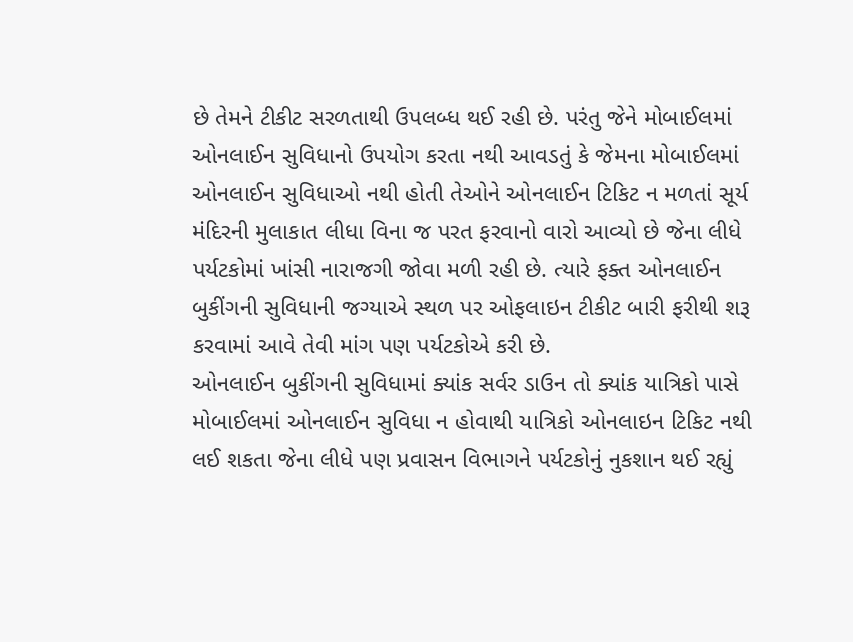છે તેમને ટીકીટ સરળતાથી ઉપલબ્ધ થઈ રહી છે. પરંતુ જેને મોબાઈલમાં ઓનલાઈન સુવિધાનો ઉપયોગ કરતા નથી આવડતું કે જેમના મોબાઈલમાં ઓનલાઈન સુવિધાઓ નથી હોતી તેઓને ઓનલાઈન ટિકિટ ન મળતાં સૂર્ય મંદિરની મુલાકાત લીધા વિના જ પરત ફરવાનો વારો આવ્યો છે જેના લીધે પર્યટકોમાં ખાંસી નારાજગી જોવા મળી રહી છે. ત્યારે ફક્ત ઓનલાઈન બુકીંગની સુવિધાની જગ્યાએ સ્થળ પર ઓફલાઇન ટીકીટ બારી ફરીથી શરૂ કરવામાં આવે તેવી માંગ પણ પર્યટકોએ કરી છે.
ઓનલાઈન બુકીંગની સુવિધામાં ક્યાંક સર્વર ડાઉન તો ક્યાંક યાત્રિકો પાસે મોબાઈલમાં ઓનલાઈન સુવિધા ન હોવાથી યાત્રિકો ઓનલાઇન ટિકિટ નથી લઈ શકતા જેના લીધે પણ પ્રવાસન વિભાગને પર્યટકોનું નુકશાન થઈ રહ્યું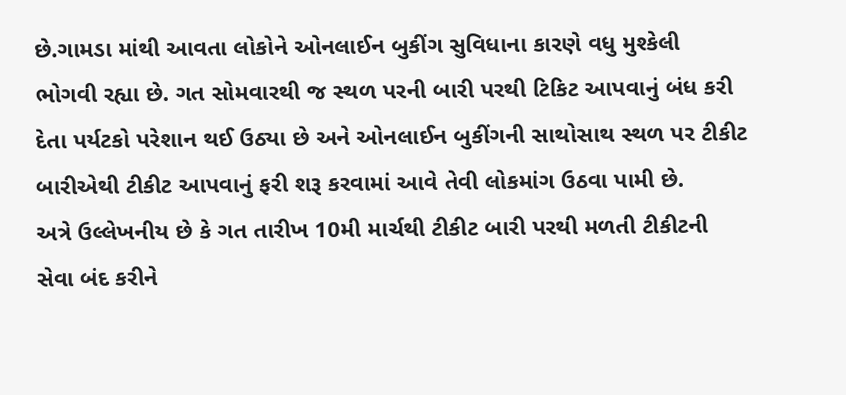છે.ગામડા માંથી આવતા લોકોને ઓનલાઈન બુકીંગ સુવિધાના કારણે વધુ મુશ્કેલી ભોગવી રહ્યા છે. ગત સોમવારથી જ સ્થળ પરની બારી પરથી ટિકિટ આપવાનું બંધ કરી દેતા પર્યટકો પરેશાન થઈ ઉઠ્યા છે અને ઓનલાઈન બુકીંગની સાથોસાથ સ્થળ પર ટીકીટ બારીએથી ટીકીટ આપવાનું ફરી શરૂ કરવામાં આવે તેવી લોકમાંગ ઉઠવા પામી છે.
અત્રે ઉલ્લેખનીય છે કે ગત તારીખ 10મી માર્ચથી ટીકીટ બારી પરથી મળતી ટીકીટની સેવા બંદ કરીને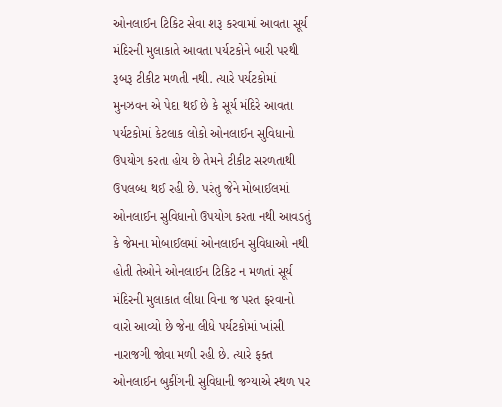ઓનલાઈન ટિકિટ સેવા શરૂ કરવામાં આવતા સૂર્ય મંદિરની મુલાકાતે આવતા પર્યટકોને બારી પરથી રૂબરૂ ટીકીટ મળતી નથી. ત્યારે પર્યટકોમાં મુનઝવન એ પેદા થઈ છે કે સૂર્ય મંદિરે આવતા પર્યટકોમાં કેટલાક લોકો ઓનલાઈન સુવિધાનો ઉપયોગ કરતા હોય છે તેમને ટીકીટ સરળતાથી ઉપલબ્ધ થઈ રહી છે. પરંતુ જેને મોબાઈલમાં ઓનલાઈન સુવિધાનો ઉપયોગ કરતા નથી આવડતું કે જેમના મોબાઈલમાં ઓનલાઈન સુવિધાઓ નથી હોતી તેઓને ઓનલાઈન ટિકિટ ન મળતાં સૂર્ય મંદિરની મુલાકાત લીધા વિના જ પરત ફરવાનો વારો આવ્યો છે જેના લીધે પર્યટકોમાં ખાંસી નારાજગી જોવા મળી રહી છે. ત્યારે ફક્ત ઓનલાઈન બુકીંગની સુવિધાની જગ્યાએ સ્થળ પર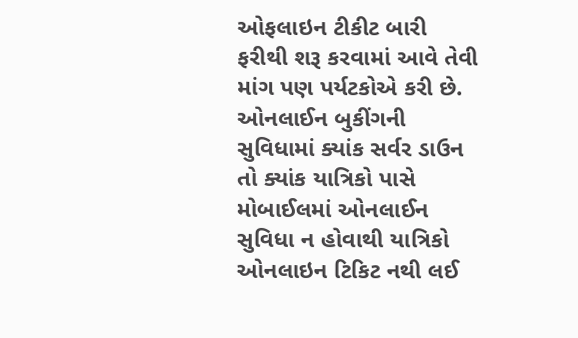ઓફલાઇન ટીકીટ બારી ફરીથી શરૂ કરવામાં આવે તેવી માંગ પણ પર્યટકોએ કરી છે.
ઓનલાઈન બુકીંગની સુવિધામાં ક્યાંક સર્વર ડાઉન તો ક્યાંક યાત્રિકો પાસે મોબાઈલમાં ઓનલાઈન સુવિધા ન હોવાથી યાત્રિકો ઓનલાઇન ટિકિટ નથી લઈ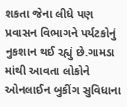શકતા જેના લીધે પણ પ્રવાસન વિભાગને પર્યટકોનું નુકશાન થઈ રહ્યું છે.ગામડા માંથી આવતા લોકોને ઓનલાઈન બુકીંગ સુવિધાના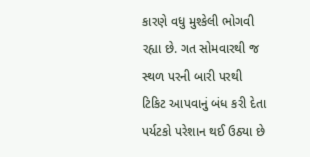કારણે વધુ મુશ્કેલી ભોગવી રહ્યા છે. ગત સોમવારથી જ સ્થળ પરની બારી પરથી ટિકિટ આપવાનું બંધ કરી દેતા પર્યટકો પરેશાન થઈ ઉઠ્યા છે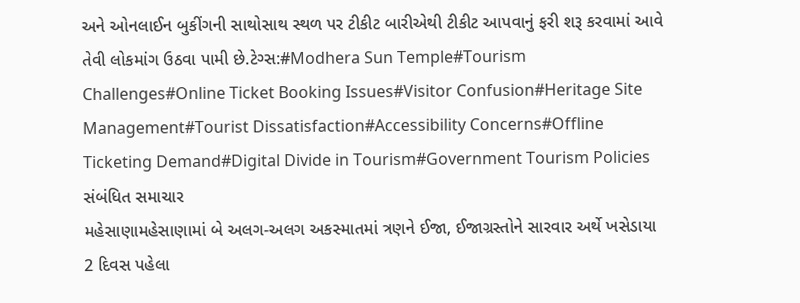અને ઓનલાઈન બુકીંગની સાથોસાથ સ્થળ પર ટીકીટ બારીએથી ટીકીટ આપવાનું ફરી શરૂ કરવામાં આવે તેવી લોકમાંગ ઉઠવા પામી છે.ટેગ્સ:#Modhera Sun Temple#Tourism Challenges#Online Ticket Booking Issues#Visitor Confusion#Heritage Site Management#Tourist Dissatisfaction#Accessibility Concerns#Offline Ticketing Demand#Digital Divide in Tourism#Government Tourism Policies
સંબંધિત સમાચાર
મહેસાણામહેસાણામાં બે અલગ-અલગ અકસ્માતમાં ત્રણને ઈજા, ઈજાગ્રસ્તોને સારવાર અર્થે ખસેડાયા
2 દિવસ પહેલા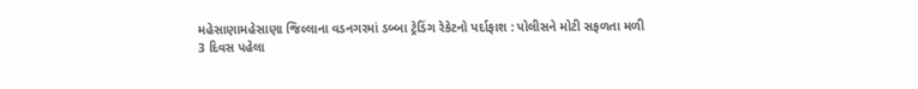મહેસાણામહેસાણા જિલ્લાના વડનગરમાં ડબ્બા ટ્રેડિંગ રેકેટનો પર્દાફાશ : પોલીસને મોટી સફળતા મળી
3 દિવસ પહેલા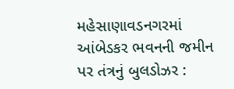મહેસાણાવડનગરમાં આંબેડકર ભવનની જમીન પર તંત્રનું બુલડોઝર :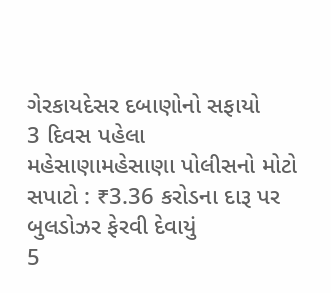ગેરકાયદેસર દબાણોનો સફાયો
3 દિવસ પહેલા
મહેસાણામહેસાણા પોલીસનો મોટો સપાટો : ₹3.36 કરોડના દારૂ પર બુલડોઝર ફેરવી દેવાયું
5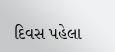દિવસ પહેલા